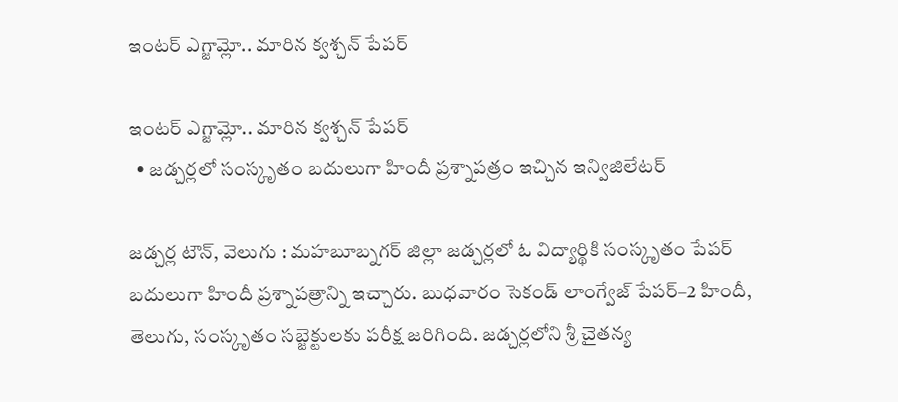ఇంటర్ ఎగ్జామ్లో.. మారిన క్వశ్చన్ పేపర్

ఇంటర్ ఎగ్జామ్లో.. మారిన క్వశ్చన్ పేపర్
  • జడ్చర్లలో సంస్కృతం బదులుగా హిందీ ప్రశ్నాపత్రం ఇచ్చిన ఇన్విజిలేటర్

జడ్చర్ల టౌన్, వెలుగు : మహబూబ్నగర్ జిల్లా జడ్చర్లలో ఓ విద్యార్థికి సంస్కృతం పేపర్ బదులుగా హిందీ ప్రశ్నాపత్రాన్ని ఇచ్చారు. బుధవారం సెకండ్ లాంగ్వేజ్ పేపర్–2 హిందీ, తెలుగు, సంస్కృతం సబ్జెక్టులకు పరీక్ష జరిగింది. జడ్చర్లలోని శ్రీ చైతన్య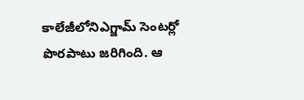కాలేజీలోనిఎగ్జామ్ సెంటర్లో పొరపాటు జరిగింది. ఆ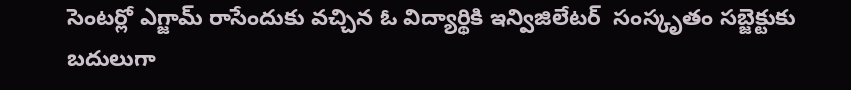సెంటర్లో ఎగ్జామ్ రాసేందుకు వచ్చిన ఓ విద్యార్థికి ఇన్విజిలేటర్  సంస్కృతం సబ్జెక్టుకు బదులుగా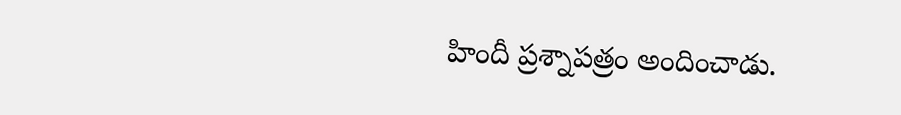హిందీ ప్రశ్నాపత్రం అందించాడు.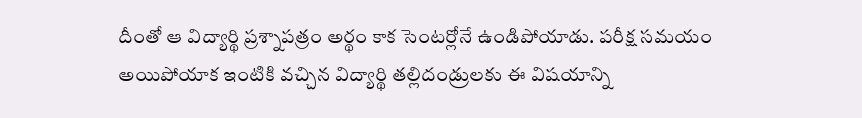దీంతో ఆ విద్యార్థి ప్రశ్నాపత్రం అర్థం కాక సెంటర్లోనే ఉండిపోయాడు. పరీక్ష సమయం అయిపోయాక ఇంటికి వచ్చిన విద్యార్థి తల్లిదండ్రులకు ఈ విషయాన్ని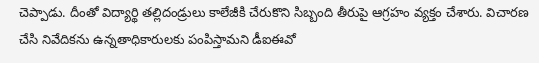చెప్పాడు. దీంతో విద్యార్థి తల్లిదండ్రులు కాలేజీకి చేరుకొని సిబ్బంది తీరుపై ఆగ్రహం వ్యక్తం చేశారు. విచారణ చేసి నివేదికను ఉన్నతాధికారులకు పంపిస్తామని డీఐఈవో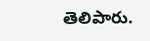తెలిపారు.